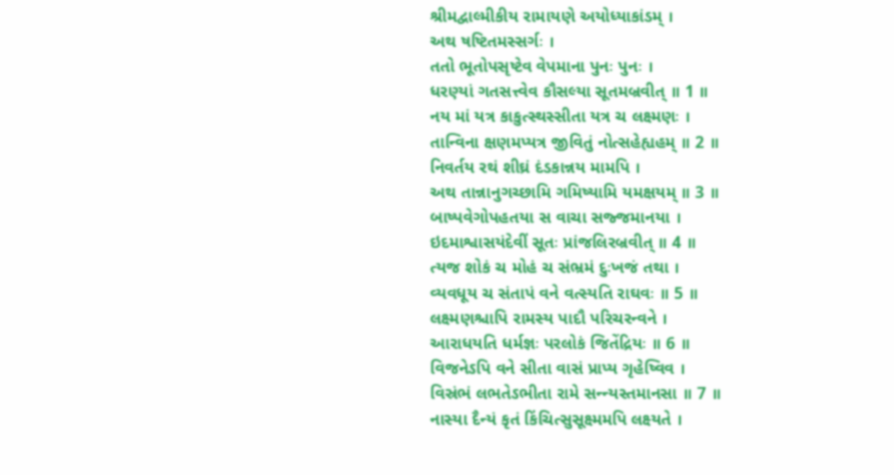શ્રીમદ્વાલ્મીકીય રામાયણે અયોધ્યાકાંડમ્ ।
અથ ષષ્ટિતમસ્સર્ગઃ ।
તતો ભૂતોપસૃષ્ટેવ વેપમાના પુનઃ પુનઃ ।
ધરણ્યાં ગતસત્ત્વેવ કૌસલ્યા સૂતમબ્રવીત્ ॥ 1 ॥
નય માં યત્ર કાકુત્સ્થસ્સીતા યત્ર ચ લક્ષ્મણઃ ।
તાન્વિના ક્ષણમપ્યત્ર જીવિતું નોત્સહેહ્યહમ્ ॥ 2 ॥
નિવર્તય રથં શીઘ્રં દંડકાન્નય મામપિ ।
અથ તાન્નાનુગચ્છામિ ગમિષ્યામિ યમક્ષયમ્ ॥ 3 ॥
બાષ્પવેગોપહતયા સ વાચા સજ્જમાનયા ।
ઇદમાશ્વાસયંદેવીં સૂતઃ પ્રાંજલિરબ્રવીત્ ॥ 4 ॥
ત્યજ શોકં ચ મોહં ચ સંભ્રમં દુઃખજં તથા ।
વ્યવધૂય ચ સંતાપં વને વત્સ્યતિ રાઘવઃ ॥ 5 ॥
લક્ષ્મણશ્ચાપિ રામસ્ય પાદૌ પરિચરન્વને ।
આરાધયતિ ધર્મજ્ઞઃ પરલોકં જિતેંદ્રિયઃ ॥ 6 ॥
વિજનેઽપિ વને સીતા વાસં પ્રાપ્ય ગૃહેષ્વિવ ।
વિસ્રંભં લભતેઽભીતા રામે સન્ન્યસ્તમાનસા ॥ 7 ॥
નાસ્યા દૈન્યં કૃતં કિંચિત્સુસૂક્ષ્મમપિ લક્ષ્યતે ।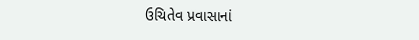ઉચિતેવ પ્રવાસાનાં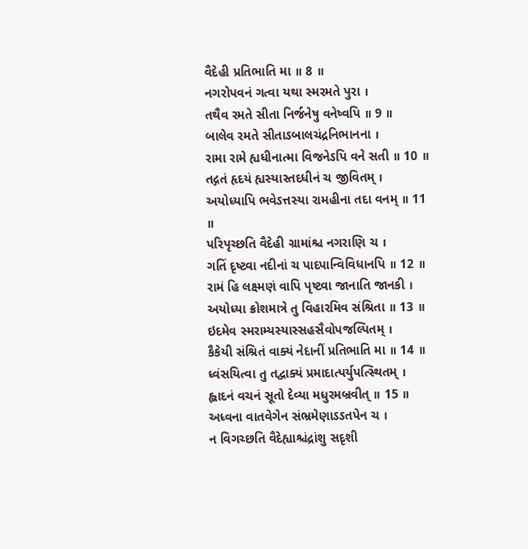વૈદેહી પ્રતિભાતિ મા ॥ 8 ॥
નગરોપવનં ગત્વા યથા સ્મરમતે પુરા ।
તથૈવ રમતે સીતા નિર્જનેષુ વનેષ્વપિ ॥ 9 ॥
બાલેવ રમતે સીતાઽબાલચંદ્રનિભાનના ।
રામા રામે હ્યધીનાત્મા વિજનેઽપિ વને સતી ॥ 10 ॥
તદ્ગતં હૃદયં હ્યસ્યાસ્તદધીનં ચ જીવિતમ્ ।
અયોધ્યાપિ ભવેઽત્તસ્યા રામહીના તદા વનમ્ ॥ 11 ॥
પરિપૃચ્છતિ વૈદેહી ગ્રામાંશ્ચ નગરાણિ ચ ।
ગતિં દૃષ્ટ્વા નદીનાં ચ પાદપાન્વિવિધાનપિ ॥ 12 ॥
રામં હિ લક્ષ્મણં વાપિ પૃષ્ટ્વા જાનાતિ જાનકી ।
અયોધ્યા ક્રોશમાત્રે તુ વિહારમિવ સંશ્રિતા ॥ 13 ॥
ઇદમેવ સ્મરામ્યસ્યાસ્સહસૈવોપજલ્પિતમ્ ।
કૈકેયી સંશ્રિતં વાક્યં નેદાનીં પ્રતિભાતિ મા ॥ 14 ॥
ધ્વંસયિત્વા તુ તદ્વાક્યં પ્રમાદાત્પર્યુપત્સ્થિતમ્ ।
હ્લાદનં વચનં સૂતો દેવ્યા મધુરમબ્રવીત્ ॥ 15 ॥
અધ્વના વાતવેગેન સંભ્રમેણાઽઽતપેન ચ ।
ન વિગચ્છતિ વૈદેહ્યાશ્ચંદ્રાંશુ સદૃશી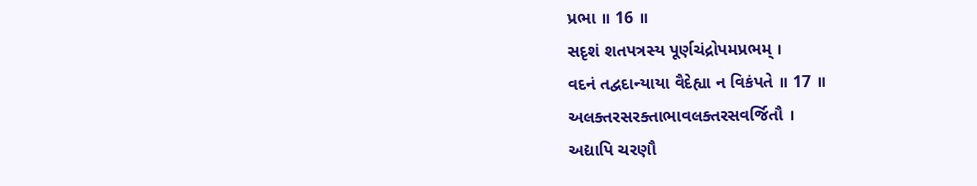પ્રભા ॥ 16 ॥
સદૃશં શતપત્રસ્ય પૂર્ણચંદ્રોપમપ્રભમ્ ।
વદનં તદ્વદાન્યાયા વૈદેહ્યા ન વિકંપતે ॥ 17 ॥
અલક્તરસરક્તાભાવલક્તરસવર્જિતૌ ।
અદ્યાપિ ચરણૌ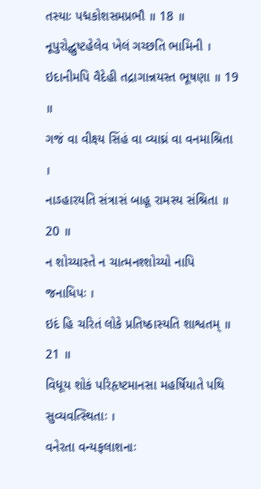તસ્યાઃ પદ્મકોશસમપ્રભૌ ॥ 18 ॥
નૂપુરોદ્ઘુષ્ટહેલેવ ખેલં ગચ્છતિ ભામિની ।
ઇદાનીમપિ વૈદેહી તદ્રાગાન્નયસ્ત ભૂષણા ॥ 19 ॥
ગજં વા વીક્ષ્ય સિંહં વા વ્યાઘ્રં વા વનમાશ્રિતા ।
નાઽહારયતિ સંત્રાસં બાહૂ રામસ્ય સંશ્રિતા ॥ 20 ॥
ન શોચ્યાસ્તે ન ચાત્મનશ્શોચ્યો નાપિ જનાધિપઃ ।
ઇદં હિ ચરિતં લોકે પ્રતિષ્ઠાસ્યતિ શાશ્વતમ્ ॥ 21 ॥
વિધૂય શોકં પરિહૃષ્ટમાનસા મહર્ષિયાતે પથિ સુવ્યવત્સ્થિતાઃ ।
વનેરતા વન્યફલાશનાઃ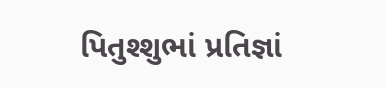પિતુશ્શુભાં પ્રતિજ્ઞાં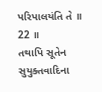પરિપાલયંતિ તે ॥ 22 ॥
તથાપિ સૂતેન સુયુક્તવાદિના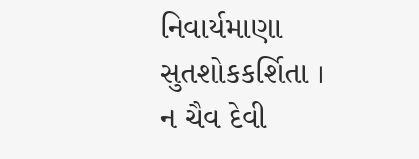નિવાર્યમાણા સુતશોકકર્શિતા ।
ન ચૈવ દેવી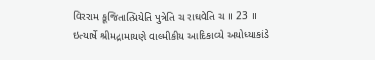વિરરામ કૂજિતાત્પ્રિયેતિ પુત્રેતિ ચ રાઘવેતિ ચ ॥ 23 ॥
ઇત્યાર્ષે શ્રીમદ્રામાયણે વાલ્મીકીય આદિકાવ્યે અયોધ્યાકાંડે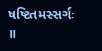ષષ્ટિતમસ્સર્ગઃ ॥